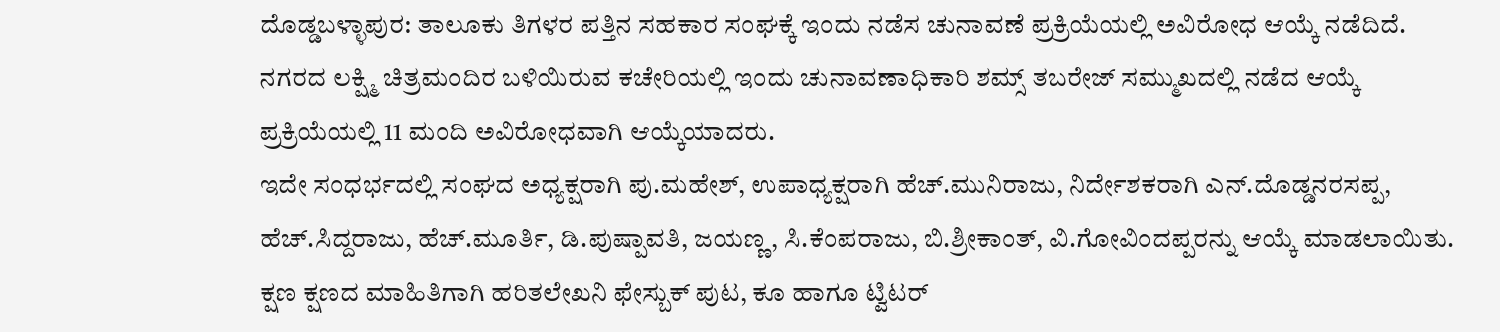ದೊಡ್ಡಬಳ್ಳಾಪುರ: ತಾಲೂಕು ತಿಗಳರ ಪತ್ತಿನ ಸಹಕಾರ ಸಂಘಕ್ಕೆ ಇಂದು ನಡೆಸ ಚುನಾವಣೆ ಪ್ರಕ್ರಿಯೆಯಲ್ಲಿ ಅವಿರೋಧ ಆಯ್ಕೆ ನಡೆದಿದೆ.
ನಗರದ ಲಕ್ಷ್ಮಿ ಚಿತ್ರಮಂದಿರ ಬಳಿಯಿರುವ ಕಚೇರಿಯಲ್ಲಿ ಇಂದು ಚುನಾವಣಾಧಿಕಾರಿ ಶಮ್ಸ್ ತಬರೇಜ್ ಸಮ್ಮುಖದಲ್ಲಿ ನಡೆದ ಆಯ್ಕೆ ಪ್ರಕ್ರಿಯೆಯಲ್ಲಿ 11 ಮಂದಿ ಅವಿರೋಧವಾಗಿ ಆಯ್ಕೆಯಾದರು.
ಇದೇ ಸಂಧರ್ಭದಲ್ಲಿ ಸಂಘದ ಅಧ್ಯಕ್ಷರಾಗಿ ಪು.ಮಹೇಶ್, ಉಪಾಧ್ಯಕ್ಷರಾಗಿ ಹೆಚ್.ಮುನಿರಾಜು, ನಿರ್ದೇಶಕರಾಗಿ ಎನ್.ದೊಡ್ಡನರಸಪ್ಪ, ಹೆಚ್.ಸಿದ್ದರಾಜು, ಹೆಚ್.ಮೂರ್ತಿ, ಡಿ.ಪುಷ್ಪಾವತಿ, ಜಯಣ್ಣ, ಸಿ.ಕೆಂಪರಾಜು, ಬಿ.ಶ್ರೀಕಾಂತ್, ವಿ.ಗೋವಿಂದಪ್ಪರನ್ನು ಆಯ್ಕೆ ಮಾಡಲಾಯಿತು.
ಕ್ಷಣ ಕ್ಷಣದ ಮಾಹಿತಿಗಾಗಿ ಹರಿತಲೇಖನಿ ಫೇಸ್ಬುಕ್ ಪುಟ, ಕೂ ಹಾಗೂ ಟ್ವಿಟರ್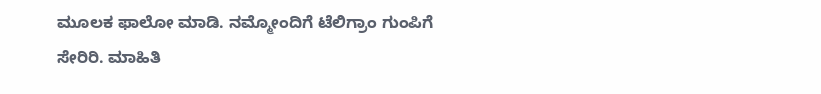ಮೂಲಕ ಫಾಲೋ ಮಾಡಿ. ನಮ್ಮೋಂದಿಗೆ ಟೆಲಿಗ್ರಾಂ ಗುಂಪಿಗೆ ಸೇರಿರಿ. ಮಾಹಿತಿ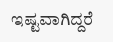ಇಷ್ಟವಾಗಿದ್ದರೆ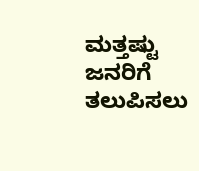ಮತ್ತಷ್ಟು ಜನರಿಗೆ ತಲುಪಿಸಲು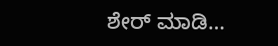ಶೇರ್ ಮಾಡಿ…